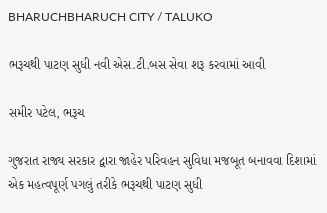BHARUCHBHARUCH CITY / TALUKO

ભરૂચથી પાટણ સુધી નવી એસ.ટી.બસ સેવા શરૂ કરવામાં આવી

સમીર પટેલ, ભરૂચ

ગુજરાત રાજ્ય સરકાર દ્વારા જાહેર પરિવહન સુવિધા મજબૂત બનાવવા દિશામાં એક મહત્વપૂર્ણ પગલું તરીકે ભરૂચથી પાટણ સુધી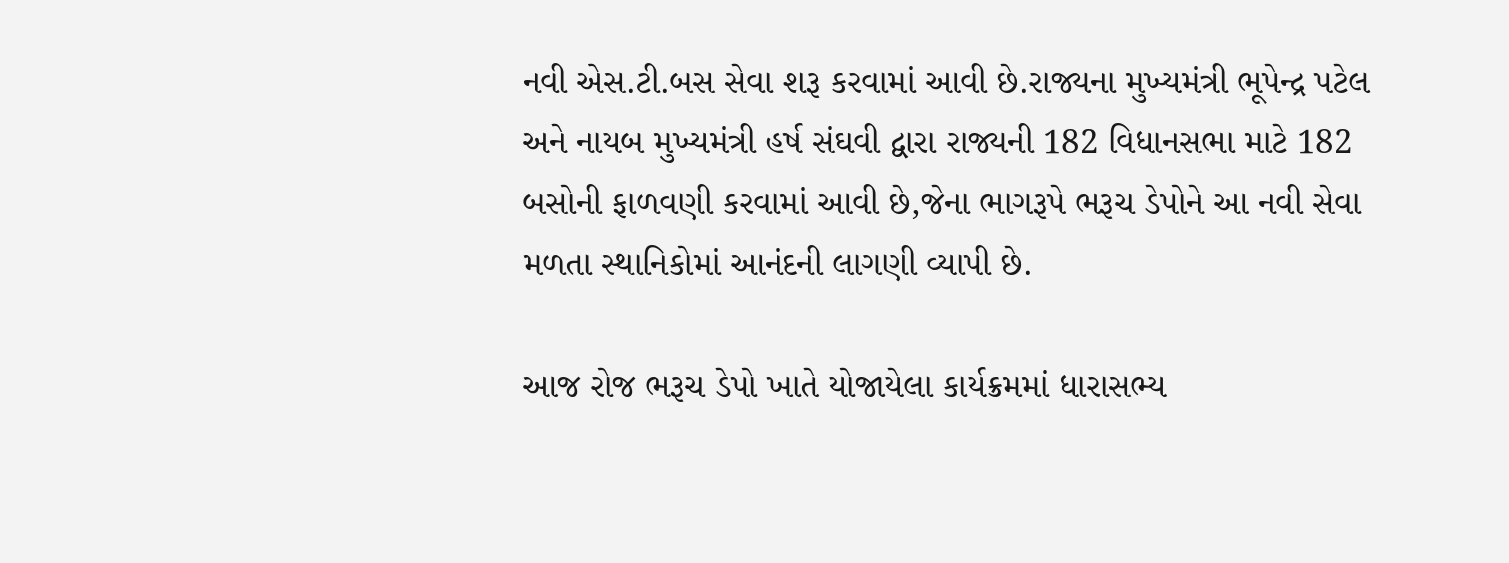નવી એસ.ટી.બસ સેવા શરૂ કરવામાં આવી છે.રાજ્યના મુખ્યમંત્રી ભૂપેન્દ્ર પટેલ અને નાયબ મુખ્યમંત્રી હર્ષ સંઘવી દ્વારા રાજ્યની 182 વિધાનસભા માટે 182 બસોની ફાળવણી કરવામાં આવી છે,જેના ભાગરૂપે ભરૂચ ડેપોને આ નવી સેવા મળતા સ્થાનિકોમાં આનંદની લાગણી વ્યાપી છે.

આજ રોજ ભરૂચ ડેપો ખાતે યોજાયેલા કાર્યક્રમમાં ધારાસભ્ય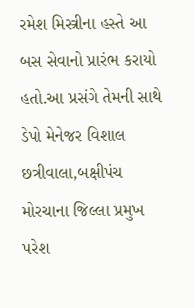રમેશ મિસ્ત્રીના હસ્તે આ બસ સેવાનો પ્રારંભ કરાયો હતો.આ પ્રસંગે તેમની સાથે ડેપો મેનેજર વિશાલ છત્રીવાલા,બક્ષીપંચ મોરચાના જિલ્લા પ્રમુખ પરેશ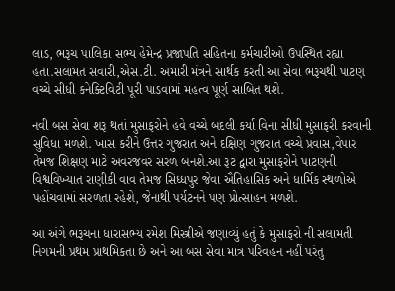લાડ, ભરૂચ પાલિકા સભ્ય હેમેન્દ્ર પ્રજાપતિ સહિતના કર્મચારીઓ ઉપસ્થિત રહ્યા હતા.સલામત સવારી,એસ.ટી. અમારી મંત્રને સાર્થક કરતી આ સેવા ભરૂચથી પાટણ વચ્ચે સીધી કનેક્ટિવિટી પૂરી પાડવામાં મહત્વ પૂર્ણ સાબિત થશે.

નવી બસ સેવા શરૂ થતાં મુસાફરોને હવે વચ્ચે બદલી કર્યા વિના સીધી મુસાફરી કરવાની સુવિધા મળશે. ખાસ કરીને ઉત્તર ગુજરાત અને દક્ષિણ ગુજરાત વચ્ચે પ્રવાસ,વેપાર તેમજ શિક્ષણ માટે અવરજવર સરળ બનશે.આ રૂટ દ્વારા મુસાફરોને પાટણની વિશ્વવિખ્યાત રાણીકી વાવ તેમજ સિધ્ધપુર જેવા ઐતિહાસિક અને ધાર્મિક સ્થળોએ પહોંચવામાં સરળતા રહેશે, જેનાથી પર્યટનને પણ પ્રોત્સાહન મળશે.

આ અંગે ભરૂચના ધારાસભ્ય રમેશ મિસ્ત્રીએ જણાવ્યું હતું કે મુસાફરો ની સલામતી નિગમની પ્રથમ પ્રાથમિકતા છે અને આ બસ સેવા માત્ર પરિવહન નહીં પરંતુ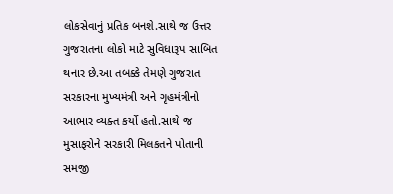લોકસેવાનું પ્રતિક બનશે.સાથે જ ઉત્તર ગુજરાતના લોકો માટે સુવિધારૂપ સાબિત થનાર છે.આ તબક્કે તેમણે ગુજરાત સરકારના મુખ્યમંત્રી અને ગૃહમંત્રીનો આભાર વ્યક્ત કર્યો હતો.સાથે જ મુસાફરોને સરકારી મિલકતને પોતાની સમજી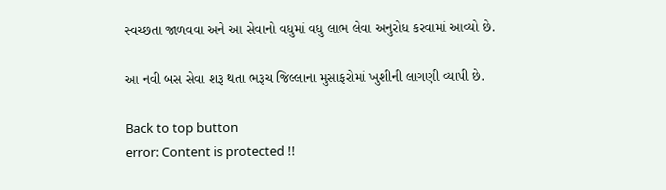સ્વચ્છતા જાળવવા અને આ સેવાનો વધુમાં વધુ લાભ લેવા અનુરોધ કરવામાં આવ્યો છે.

આ નવી બસ સેવા શરૂ થતા ભરૂચ જિલ્લાના મુસાફરોમાં ખુશીની લાગણી વ્યાપી છે.

Back to top button
error: Content is protected !!